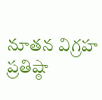నూతన విగ్రహ ప్రతిష్ఠా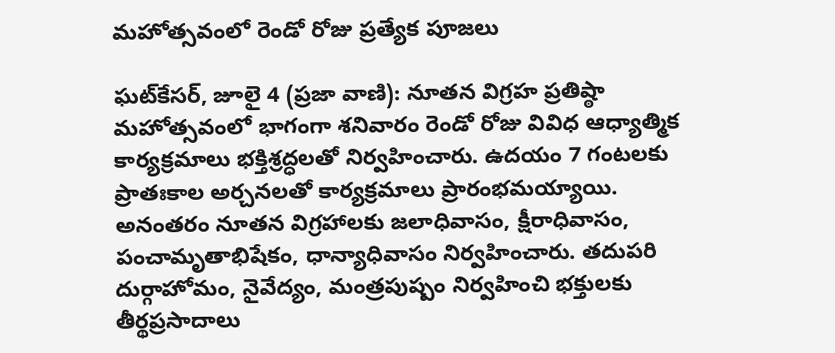మహోత్సవంలో రెండో రోజు ప్రత్యేక పూజలు

ఘట్‌కేసర్, జూలై 4 (ప్రజా వాణి): నూతన విగ్రహ ప్రతిష్ఠా మహోత్సవంలో భాగంగా శనివారం రెండో రోజు వివిధ ఆధ్యాత్మిక కార్యక్రమాలు భక్తిశ్రద్ధలతో నిర్వహించారు. ఉదయం 7 గంటలకు ప్రాతఃకాల అర్చనలతో కార్యక్రమాలు ప్రారంభమయ్యాయి. అనంతరం నూతన విగ్రహాలకు జలాధివాసం, క్షీరాధివాసం, పంచామృతాభిషేకం, ధాన్యాధివాసం నిర్వహించారు. తదుపరి దుర్గాహోమం, నైవేద్యం, మంత్రపుష్పం నిర్వహించి భక్తులకు తీర్థప్రసాదాలు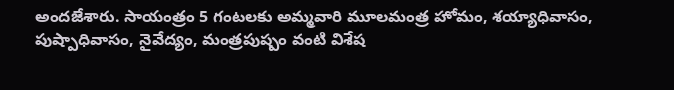అందజేశారు. సాయంత్రం 5 గంటలకు అమ్మవారి మూలమంత్ర హోమం, శయ్యాధివాసం, పుష్పాధివాసం, నైవేద్యం, మంత్రపుష్పం వంటి విశేష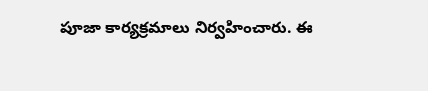పూజా కార్యక్రమాలు నిర్వహించారు. ఈ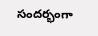సందర్భంగా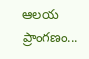ఆలయ ప్రాంగణం...